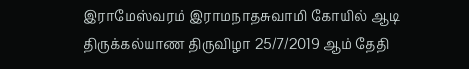இராமேஸ்வரம் இராமநாதசுவாமி கோயில் ஆடி திருக்கல்யாண திருவிழா 25/7/2019 ஆம் தேதி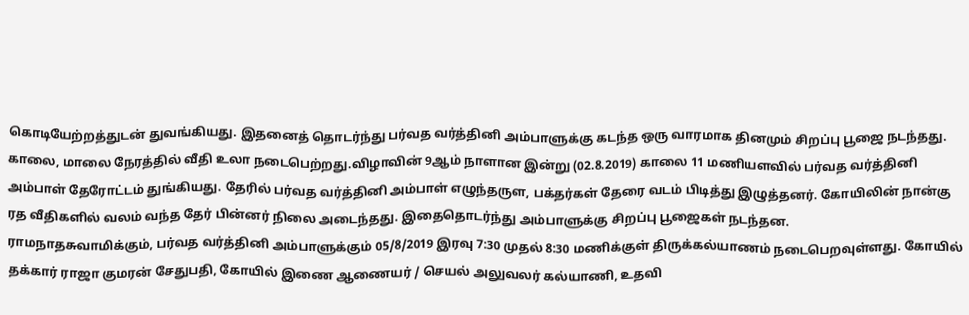கொடியேற்றத்துடன் துவங்கியது. இதனைத் தொடர்ந்து பர்வத வர்த்தினி அம்பாளுக்கு கடந்த ஒரு வாரமாக தினமும் சிறப்பு பூஜை நடந்தது. காலை, மாலை நேரத்தில் வீதி உலா நடைபெற்றது.விழாவின் 9ஆம் நாளான இன்று (02.8.2019) காலை 11 மணியளவில் பர்வத வர்த்தினி அம்பாள் தேரோட்டம் துங்கியது. தேரில் பர்வத வர்த்தினி அம்பாள் எழுந்தருள, பக்தர்கள் தேரை வடம் பிடித்து இழுத்தனர். கோயிலின் நான்கு ரத வீதிகளில் வலம் வந்த தேர் பின்னர் நிலை அடைந்தது. இதைதொடர்ந்து அம்பாளுக்கு சிறப்பு பூஜைகள் நடந்தன.
ராமநாதசுவாமிக்கும், பர்வத வர்த்தினி அம்பாளுக்கும் 05/8/2019 இரவு 7:30 முதல் 8:30 மணிக்குள் திருக்கல்யாணம் நடைபெறவுள்ளது. கோயில் தக்கார் ராஜா குமரன் சேதுபதி, கோயில் இணை ஆணையர் / செயல் அலுவலர் கல்யாணி, உதவி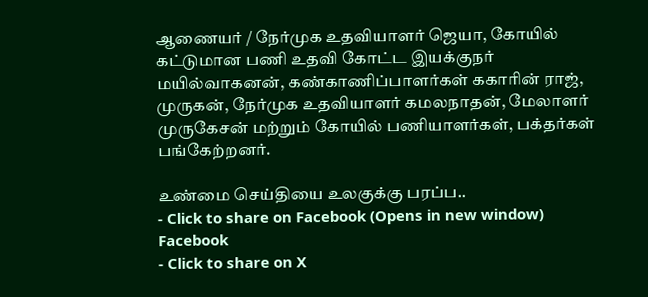ஆணையர் / நேர்முக உதவியாளர் ஜெயா, கோயில் கட்டுமான பணி உதவி கோட்ட இயக்குநர் மயில்வாகனன், கண்காணிப்பாளர்கள் ககாரின் ராஜ், முருகன், நேர்முக உதவியாளர் கமலநாதன், மேலாளர் முருகேசன் மற்றும் கோயில் பணியாளர்கள், பக்தர்கள் பங்கேற்றனர்.

உண்மை செய்தியை உலகுக்கு பரப்ப..
- Click to share on Facebook (Opens in new window) Facebook
- Click to share on X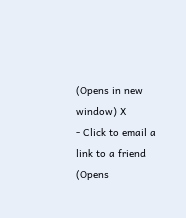(Opens in new window) X
- Click to email a link to a friend (Opens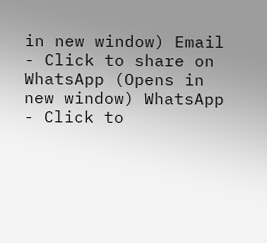in new window) Email
- Click to share on WhatsApp (Opens in new window) WhatsApp
- Click to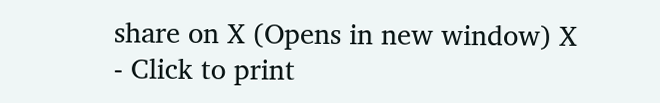share on X (Opens in new window) X
- Click to print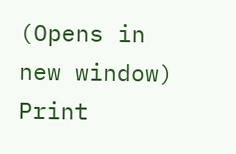(Opens in new window) Print